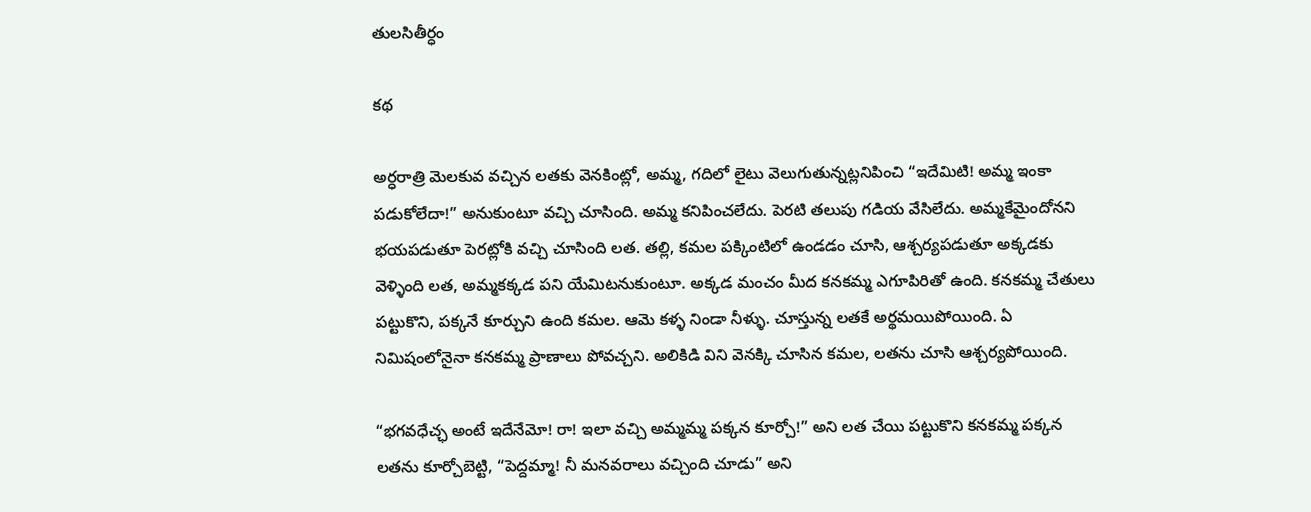తులసితీర్ధం

కథ

అర్ధరాత్రి మెలకువ వచ్చిన లతకు వెనకింట్లో, అమ్మ, గదిలో లైటు వెలుగుతున్నట్లనిపించి “ఇదేమిటి! అమ్మ ఇంకా పడుకోలేదా!” అనుకుంటూ వచ్చి చూసింది. అమ్మ కనిపించలేదు. పెరటి తలుపు గడియ వేసిలేదు. అమ్మకేమైందోనని భయపడుతూ పెరట్లోకి వచ్చి చూసింది లత. తల్లి, కమల పక్కింటిలో ఉండడం చూసి, ఆశ్చర్యపడుతూ అక్కడకు వెళ్ళింది లత, అమ్మకక్కడ పని యేమిటనుకుంటూ. అక్కడ మంచం మీద కనకమ్మ ఎగూపిరితో ఉంది. కనకమ్మ చేతులు పట్టుకొని, పక్కనే కూర్చుని ఉంది కమల. ఆమె కళ్ళ నిండా నీళ్ళు. చూస్తున్న లతకే అర్థమయిపోయింది. ఏ నిమిషంలోనైనా కనకమ్మ ప్రాణాలు పోవచ్చని. అలికిడి విని వెనక్కి చూసిన కమల, లతను చూసి ఆశ్చర్యపోయింది.

“భగవధేచ్ఛ అంటే ఇదేనేమో! రా! ఇలా వచ్చి అమ్మమ్మ పక్కన కూర్చో!” అని లత చేయి పట్టుకొని కనకమ్మ పక్కన లతను కూర్చోబెట్టి, “పెద్దమ్మా! నీ మనవరాలు వచ్చింది చూడు” అని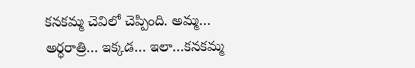కనకమ్మ చెవిలో చెప్పింది. అమ్మ… అర్ధరాత్రి… ఇక్కడ… ఇలా…కనకమ్మ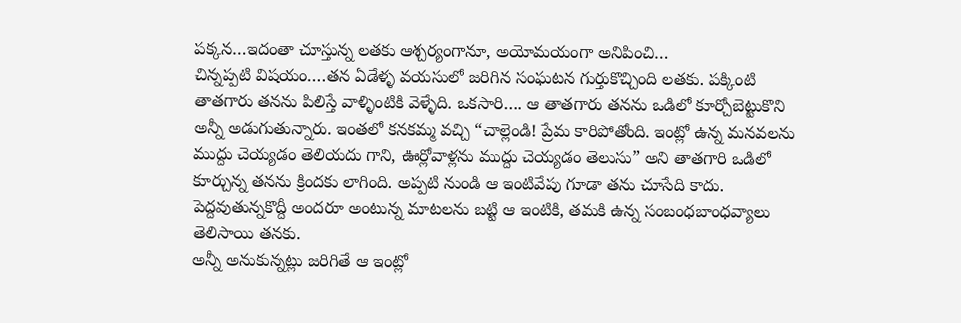పక్కన…ఇదంతా చూస్తున్న లతకు ఆశ్చర్యంగానూ, అయోమయంగా అనిపించి…
చిన్నప్పటి విషయం….తన ఏడేళ్ళ వయసులో జరిగిన సంఘటన గుర్తుకొచ్చింది లతకు. పక్కింటి తాతగారు తనను పిలిస్తే వాళ్ళింటికి వెళ్ళేది. ఒకసారి…. ఆ తాతగారు తనను ఒడిలో కూర్చోబెట్టుకొని అన్నీ అడుగుతున్నారు. ఇంతలో కనకమ్మ వచ్చి “చాల్లెండి! ప్రేమ కారిపోతోంది. ఇంట్లో ఉన్న మనవలను ముద్దు చెయ్యడం తెలియదు గాని, ఊర్లోవాళ్లను ముద్దు చెయ్యడం తెలుసు” అని తాతగారి ఒడిలో కూర్చున్న తనను క్రిందకు లాగింది. అప్పటి నుండి ఆ ఇంటివేపు గూడా తను చూసేది కాదు. పెద్దవుతున్నకొద్దీ అందరూ అంటున్న మాటలను బట్టి ఆ ఇంటికి, తమకి ఉన్న సంబంధబాంధవ్యాలు తెలిసాయి తనకు.
అన్నీ అనుకున్నట్లు జరిగితే ఆ ఇంట్లో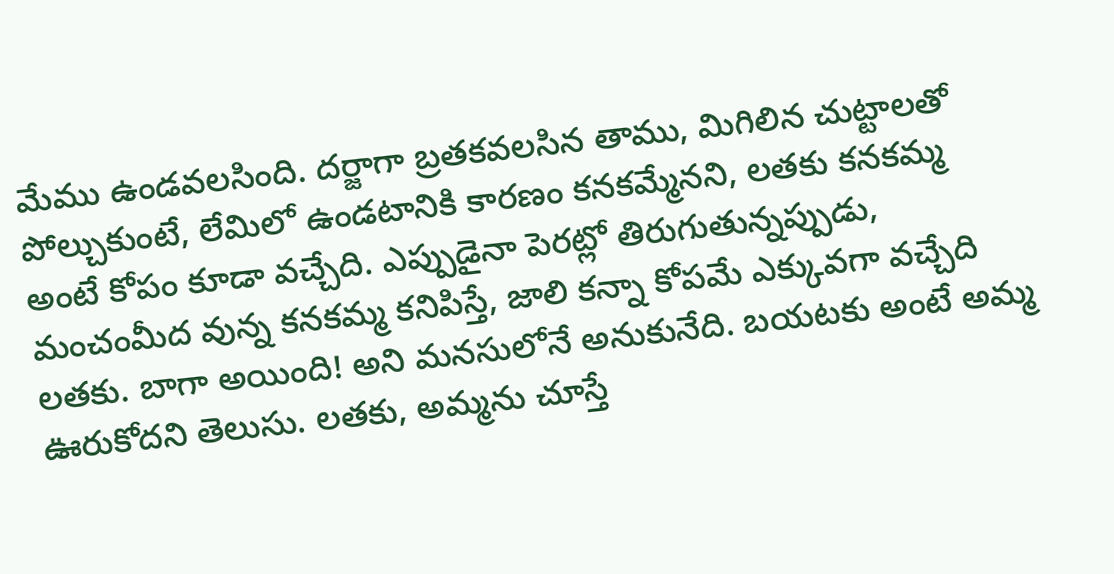మేము ఉండవలసింది. దర్జాగా బ్రతకవలసిన తాము, మిగిలిన చుట్టాలతో పోల్చుకుంటే, లేమిలో ఉండటానికి కారణం కనకమ్మేనని, లతకు కనకమ్మ అంటే కోపం కూడా వచ్చేది. ఎప్పుడైనా పెరట్లో తిరుగుతున్నప్పుడు, మంచంమీద వున్న కనకమ్మ కనిపిస్తే, జాలి కన్నా కోపమే ఎక్కువగా వచ్చేది లతకు. బాగా అయింది! అని మనసులోనే అనుకునేది. బయటకు అంటే అమ్మ ఊరుకోదని తెలుసు. లతకు, అమ్మను చూస్తే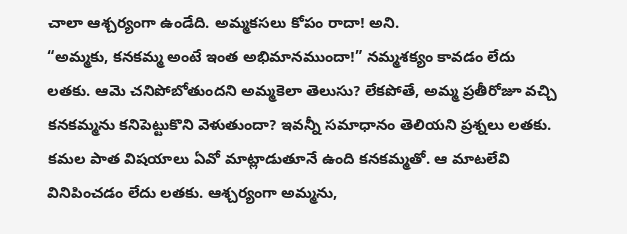చాలా ఆశ్చర్యంగా ఉండేది. అమ్మకసలు కోపం రాదా! అని.
“అమ్మకు, కనకమ్మ అంటే ఇంత అభిమానముందా!” నమ్మశక్యం కావడం లేదు లతకు. ఆమె చనిపోబోతుందని అమ్మకెలా తెలుసు? లేకపోతే, అమ్మ ప్రతీరోజూ వచ్చి కనకమ్మను కనిపెట్టుకొని వెళుతుందా? ఇవన్నీ సమాధానం తెలియని ప్రశ్నలు లతకు.
కమల పాత విషయాలు ఏవో మాట్లాడుతూనే ఉంది కనకమ్మతో. ఆ మాటలేవి వినిపించడం లేదు లతకు. ఆశ్చర్యంగా అమ్మను,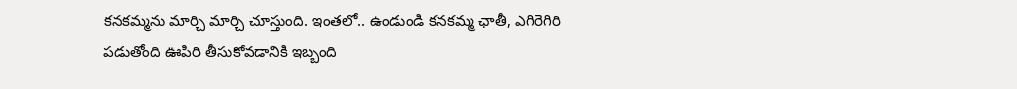కనకమ్మను మార్చి మార్చి చూస్తుంది. ఇంతలో.. ఉండుండి కనకమ్మ ఛాతీ, ఎగిరెగిరి పడుతోంది ఊపిరి తీసుకోవడానికి ఇబ్బంది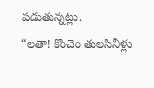పడుతున్నట్లు.
“లతా! కొంచెం తులసినీళ్లు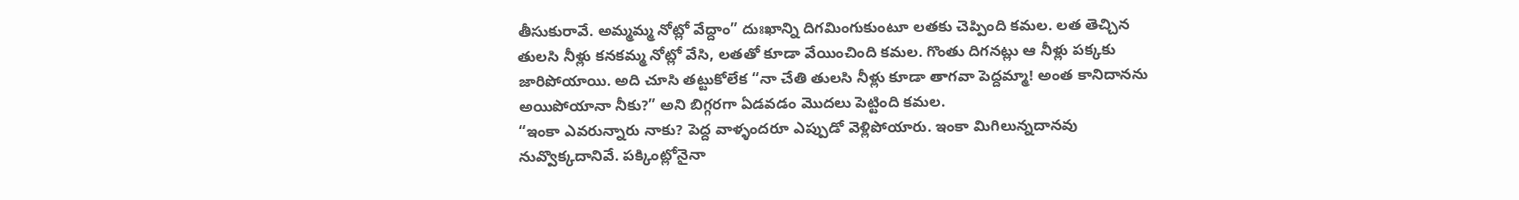తీసుకురావే. అమ్మమ్మ నోట్లో వేద్దాం” దుఃఖాన్ని దిగమింగుకుంటూ లతకు చెప్పింది కమల. లత తెచ్చిన తులసి నీళ్లు కనకమ్మ నోట్లో వేసి, లతతో కూడా వేయించింది కమల. గొంతు దిగనట్లు ఆ నీళ్లు పక్కకు జారిపోయాయి. అది చూసి తట్టుకోలేక “నా చేతి తులసి నీళ్లు కూడా తాగవా పెద్దమ్మా! అంత కానిదానను అయిపోయానా నీకు?” అని బిగ్గరగా ఏడవడం మొదలు పెట్టింది కమల.
“ఇంకా ఎవరున్నారు నాకు? పెద్ద వాళ్ళందరూ ఎప్పుడో వెళ్లిపోయారు. ఇంకా మిగిలున్నదానవు నువ్వొక్కదానివే. పక్కింట్లోనైనా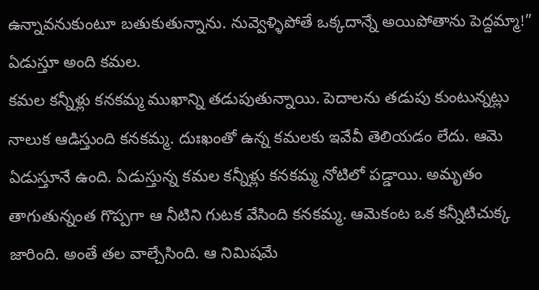ఉన్నావనుకుంటూ బతుకుతున్నాను. నువ్వెళ్ళిపోతే ఒక్కదాన్నే అయిపోతాను పెద్దమ్మా!” ఏడుస్తూ అంది కమల.
కమల కన్నీళ్లు కనకమ్మ ముఖాన్ని తడుపుతున్నాయి. పెదాలను తడుపు కుంటున్నట్లు నాలుక ఆడిస్తుంది కనకమ్మ. దుఃఖంతో ఉన్న కమలకు ఇవేవీ తెలియడం లేదు. ఆమె ఏడుస్తూనే ఉంది. ఏడుస్తున్న కమల కన్నీళ్లు కనకమ్మ నోటిలో పడ్డాయి. అమృతం తాగుతున్నంత గొప్పగా ఆ నీటిని గుటక వేసింది కనకమ్మ. ఆమెకంట ఒక కన్నీటిచుక్క జారింది. అంతే తల వాల్చేసింది. ఆ నిమిషమే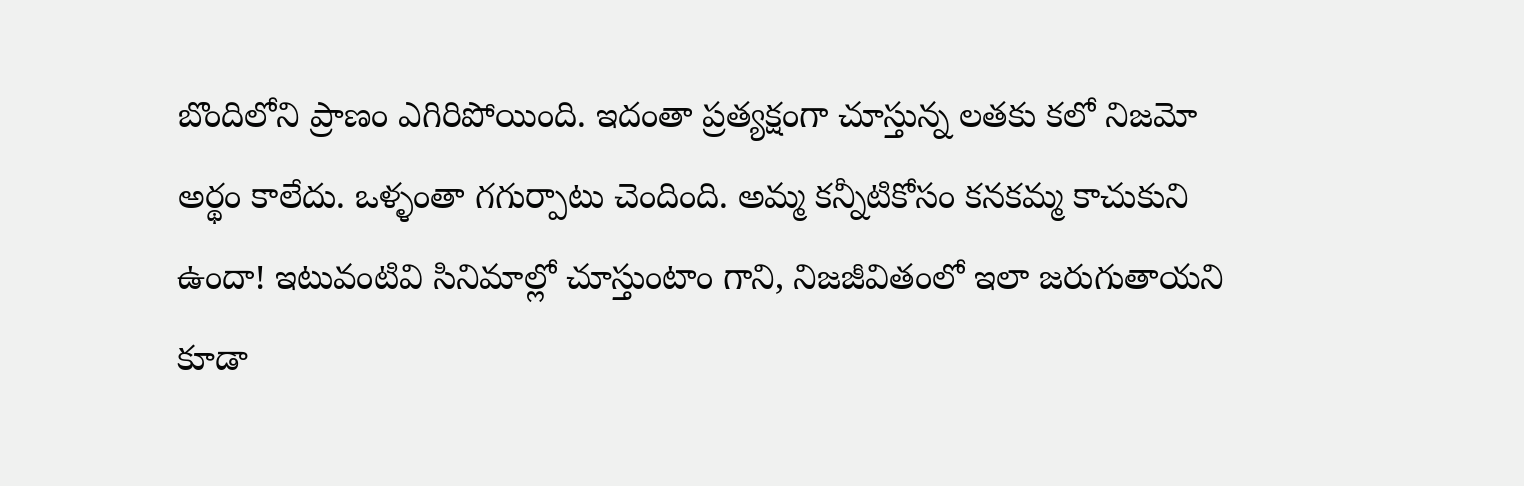బొందిలోని ప్రాణం ఎగిరిపోయింది. ఇదంతా ప్రత్యక్షంగా చూస్తున్న లతకు కలో నిజమో అర్థం కాలేదు. ఒళ్ళంతా గగుర్పాటు చెందింది. అమ్మ కన్నీటికోసం కనకమ్మ కాచుకుని ఉందా! ఇటువంటివి సినిమాల్లో చూస్తుంటాం గాని, నిజజీవితంలో ఇలా జరుగుతాయని కూడా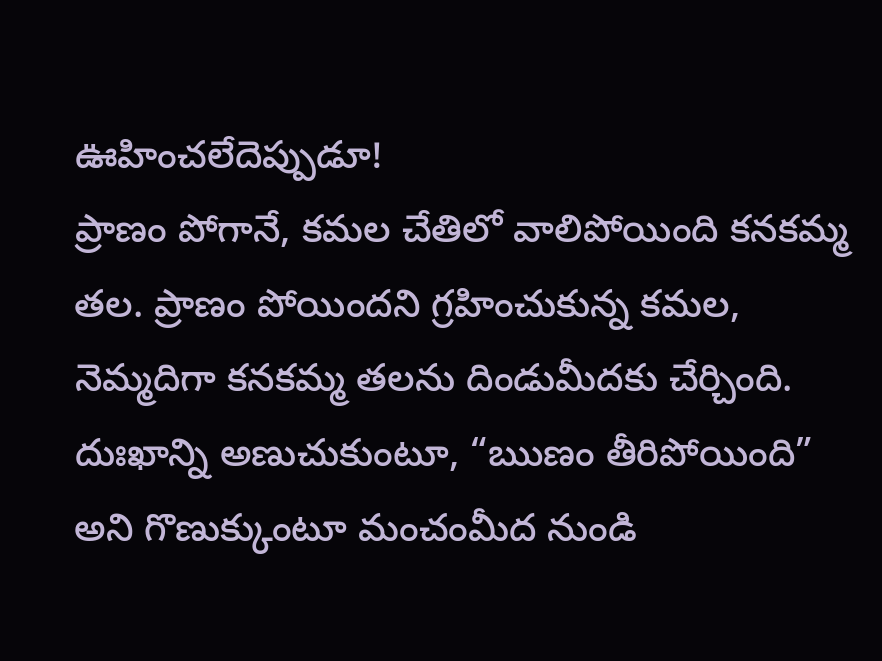ఊహించలేదెప్పుడూ!
ప్రాణం పోగానే, కమల చేతిలో వాలిపోయింది కనకమ్మ తల. ప్రాణం పోయిందని గ్రహించుకున్న కమల, నెమ్మదిగా కనకమ్మ తలను దిండుమీదకు చేర్చింది. దుఃఖాన్ని అణుచుకుంటూ, “ఋణం తీరిపోయింది” అని గొణుక్కుంటూ మంచంమీద నుండి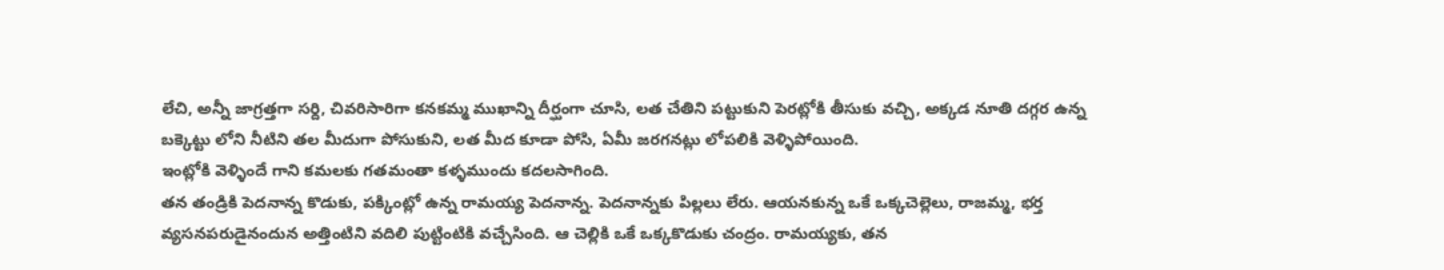లేచి, అన్నీ జాగ్రత్తగా సర్ది, చివరిసారిగా కనకమ్మ ముఖాన్ని దీర్ఘంగా చూసి, లత చేతిని పట్టుకుని పెరట్లోకి తీసుకు వచ్చి, అక్కడ నూతి దగ్గర ఉన్న బక్కెట్టు లోని నీటిని తల మీదుగా పోసుకుని, లత మీద కూడా పోసి, ఏమీ జరగనట్లు లోపలికి వెళ్ళిపోయింది.
ఇంట్లోకి వెళ్ళిందే గాని కమలకు గతమంతా కళ్ళముందు కదలసాగింది.
తన తండ్రికి పెదనాన్న కొడుకు, పక్కింట్లో ఉన్న రామయ్య పెదనాన్న. పెదనాన్నకు పిల్లలు లేరు. ఆయనకున్న ఒకే ఒక్కచెల్లెలు, రాజమ్మ, భర్త వ్యసనపరుడైనందున అత్తింటిని వదిలి పుట్టింటికి వచ్చేసింది. ఆ చెల్లికి ఒకే ఒక్కకొడుకు చంద్రం. రామయ్యకు, తన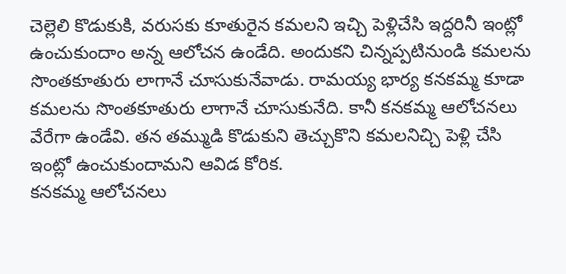చెల్లెలి కొడుకుకి, వరుసకు కూతురైన కమలని ఇచ్చి పెళ్లిచేసి ఇద్దరినీ ఇంట్లో ఉంచుకుందాం అన్న ఆలోచన ఉండేది. అందుకని చిన్నప్పటినుండి కమలను సొంతకూతురు లాగానే చూసుకునేవాడు. రామయ్య భార్య కనకమ్మ కూడా కమలను సొంతకూతురు లాగానే చూసుకునేది. కానీ కనకమ్మ ఆలోచనలు వేరేగా ఉండేవి. తన తమ్ముడి కొడుకుని తెచ్చుకొని కమలనిచ్చి పెళ్లి చేసి ఇంట్లో ఉంచుకుందామని ఆవిడ కోరిక.
కనకమ్మ ఆలోచనలు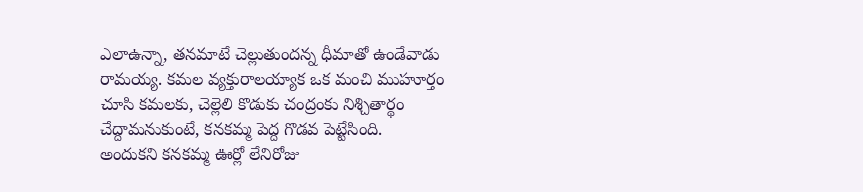ఎలాఉన్నా, తనమాటే చెల్లుతుందన్న ధీమాతో ఉండేవాడు రామయ్య. కమల వ్యక్తురాలయ్యాక ఒక మంచి ముహూర్తం చూసి కమలకు, చెల్లెలి కొడుకు చంద్రంకు నిశ్చితార్థం చేద్దామనుకుంటే, కనకమ్మ పెద్ద గొడవ పెట్టేసింది.
అందుకని కనకమ్మ ఊర్లో లేనిరోజు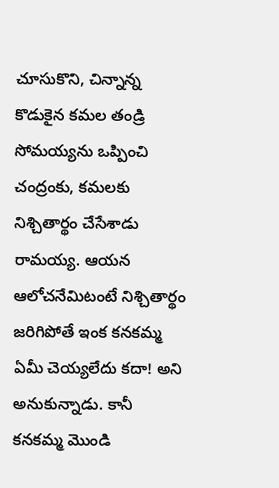చూసుకొని, చిన్నాన్న కొడుకైన కమల తండ్రి సోమయ్యను ఒప్పించి చంద్రంకు, కమలకు నిశ్చితార్థం చేసేశాడు రామయ్య. ఆయన ఆలోచనేమిటంటే నిశ్చితార్థం జరిగిపోతే ఇంక కనకమ్మ ఏమీ చెయ్యలేదు కదా! అని అనుకున్నాడు. కానీ కనకమ్మ మొండి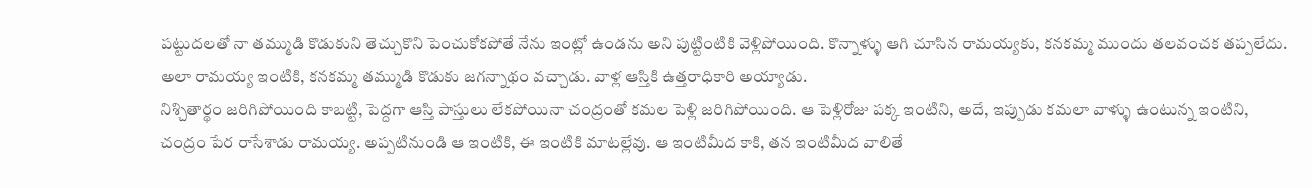పట్టుదలతో నా తమ్ముడి కొడుకుని తెచ్చుకొని పెంచుకోకపోతే నేను ఇంట్లో ఉండను అని పుట్టింటికి వెళ్లిపోయింది. కొన్నాళ్ళు ఆగి చూసిన రామయ్యకు, కనకమ్మ ముందు తలవంచక తప్పలేదు. అలా రామయ్య ఇంటికి, కనకమ్మ తమ్ముడి కొడుకు జగన్నాథం వచ్చాడు. వాళ్ల ఆస్తికి ఉత్తరాధికారి అయ్యాడు.
నిశ్చితార్థం జరిగిపోయింది కాబట్టి, పెద్దగా ఆస్తి పాస్తులు లేకపోయినా చంద్రంతో కమల పెళ్లి జరిగిపోయింది. ఆ పెళ్లిరోజు పక్క ఇంటిని, అదే, ఇప్పుడు కమలా వాళ్ళు ఉంటున్న ఇంటిని, చంద్రం పేర రాసేశాడు రామయ్య. అప్పటినుండి ఆ ఇంటికి, ఈ ఇంటికి మాటల్లేవు. ఆ ఇంటిమీద కాకి, తన ఇంటిమీద వాలితే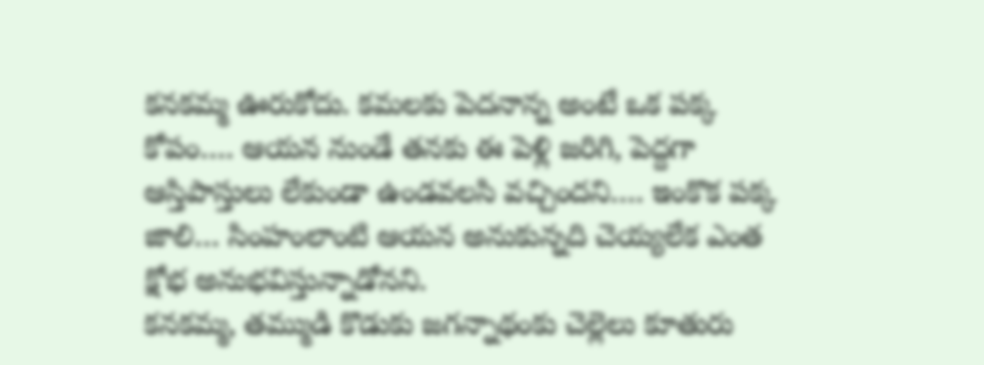కనకమ్మ ఊరుకోదు. కమలకు పెదనాన్న అంటే ఒక పక్క కోపం…. ఆయన నుండే తనకు ఈ పెళ్లి జరిగి, పెద్దగా ఆస్తిపాస్తులు లేకుండా ఉండవలసి వచ్చిందని…. ఇంకొక పక్క జాలి… సింహంలాంటి ఆయన అనుకున్నది చెయ్యలేక ఎంత క్షోభ అనుభవిస్తున్నాడోనని.
కనకమ్మ, తమ్ముడి కొడుకు జగన్నాథంకు చెల్లెలు కూతురు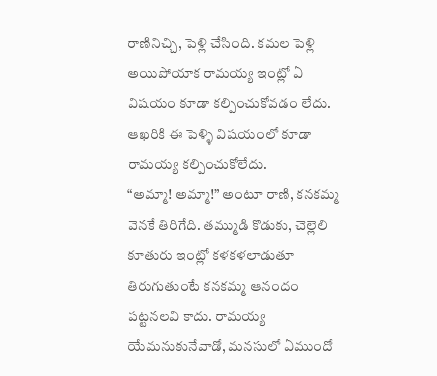రాణినిచ్చి, పెళ్లి చేసింది. కమల పెళ్లి అయిపోయాక రామయ్య ఇంట్లో ఏ విషయం కూడా కల్పించుకోవడం లేదు. ఆఖరికి ఈ పెళ్ళి విషయంలో కూడా రామయ్య కల్పించుకోలేదు.
“అమ్మా! అమ్మా!” అంటూ రాణి, కనకమ్మ వెనకే తిరిగేది. తమ్ముడి కొడుకు, చెల్లెలి కూతురు ఇంట్లో కళకళలాడుతూ తిరుగుతుంటే కనకమ్మ ఆనందం పట్టనలవి కాదు. రామయ్య యేమనుకునేవాడో, మనసులో ఏముందో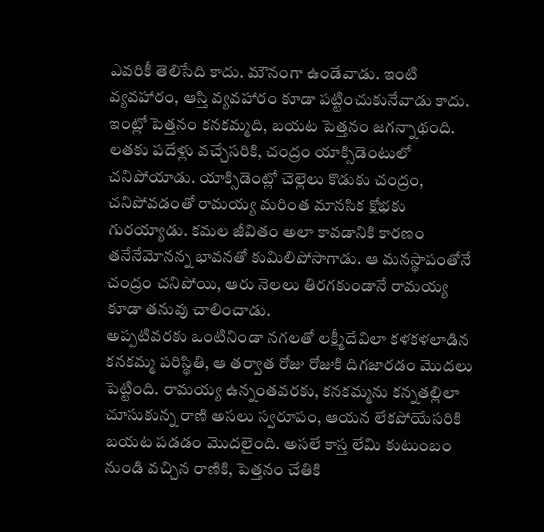ఎవరికీ తెలిసేది కాదు. మౌనంగా ఉండేవాడు. ఇంటి వ్యవహారం, ఆస్తి వ్యవహారం కూడా పట్టించుకునేవాడు కాదు. ఇంట్లో పెత్తనం కనకమ్మది, బయట పెత్తనం జగన్నాథంది.
లతకు పదేళ్లు వచ్చేసరికి, చంద్రం యాక్సిడెంటులో చనిపోయాడు. యాక్సిడెంట్లో చెల్లెలు కొడుకు చంద్రం, చనిపోవడంతో రామయ్య మరింత మానసిక క్షోభకు గురయ్యాడు. కమల జీవితం అలా కావడానికి కారణం తనేనేమోనన్న భావనతో కుమిలిపోసాగాడు. ఆ మనస్థాపంతోనే చంద్రం చనిపోయి, ఆరు నెలలు తిరగకుండానే రామయ్య కూడా తనువు చాలించాడు.
అప్పటివరకు ఒంటినిండా నగలతో లక్ష్మీదేవిలా కళకళలాడిన కనకమ్మ పరిస్థితి, ఆ తర్వాత రోజు రోజుకి దిగజారడం మొదలు పెట్టింది. రామయ్య ఉన్నంతవరకు, కనకమ్మను కన్నతల్లిలా చూసుకున్న రాణి అసలు స్వరూపం, ఆయన లేకపోయేసరికి బయట పడడం మొదలైంది. అసలే కాస్త లేమి కుటుంబం నుండి వచ్చిన రాణికి, పెత్తనం చేతికి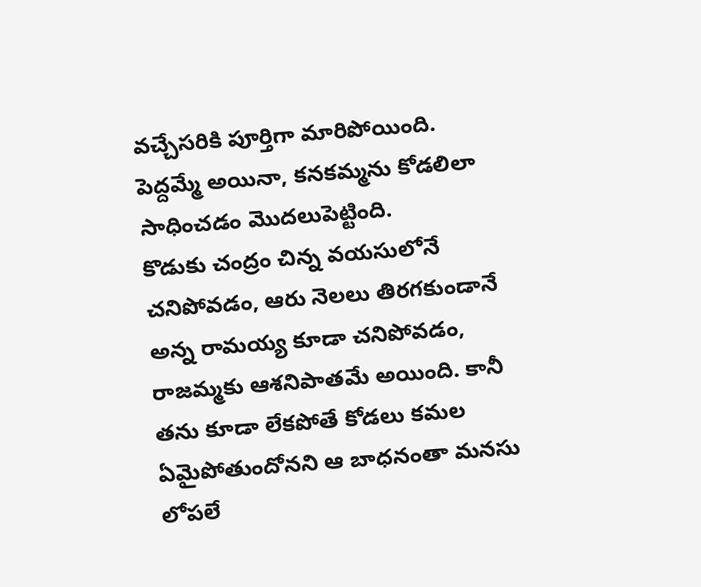వచ్చేసరికి పూర్తిగా మారిపోయింది. పెద్దమ్మే అయినా, కనకమ్మను కోడలిలా సాధించడం మొదలుపెట్టింది.
కొడుకు చంద్రం చిన్న వయసులోనే చనిపోవడం, ఆరు నెలలు తిరగకుండానే అన్న రామయ్య కూడా చనిపోవడం, రాజమ్మకు ఆశనిపాతమే అయింది. కానీ తను కూడా లేకపోతే కోడలు కమల ఏమైపోతుందోనని ఆ బాధనంతా మనసు లోపలే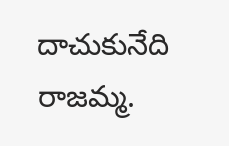దాచుకునేది రాజమ్మ.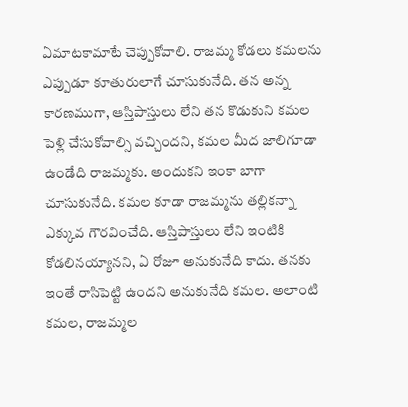ఏమాటకామాటే చెప్పుకోవాలి. రాజమ్మ కోడలు కమలను ఎప్పుడూ కూతురులాగే చూసుకునేది. తన అన్న కారణముగా, ఆస్తిపాస్తులు లేని తన కొడుకుని కమల పెళ్లి చేసుకోవాల్సి వచ్చిందని, కమల మీద జాలిగూడా ఉండేది రాజమ్మకు. అందుకని ఇంకా బాగా చూసుకునేది. కమల కూడా రాజమ్మను తల్లికన్నా ఎక్కువ గౌరవించేది. ఆస్తిపాస్తులు లేని ఇంటికి కోడలినయ్యానని, ఏ రోజూ అనుకునేది కాదు. తనకు ఇంతే రాసిపెట్టి ఉందని అనుకునేది కమల. అలాంటి కమల, రాజమ్మల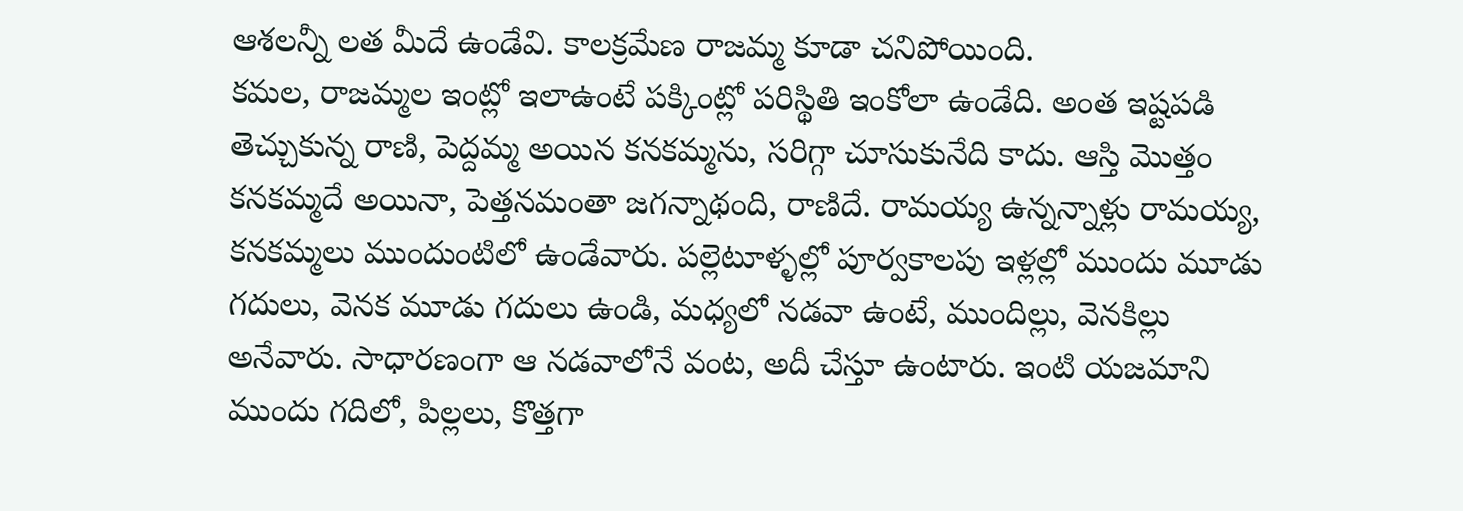ఆశలన్నీ లత మీదే ఉండేవి. కాలక్రమేణ రాజమ్మ కూడా చనిపోయింది.
కమల, రాజమ్మల ఇంట్లో ఇలాఉంటే పక్కింట్లో పరిస్థితి ఇంకోలా ఉండేది. అంత ఇష్టపడి తెచ్చుకున్న రాణి, పెద్దమ్మ అయిన కనకమ్మను, సరిగ్గా చూసుకునేది కాదు. ఆస్తి మొత్తం కనకమ్మదే అయినా, పెత్తనమంతా జగన్నాథంది, రాణిదే. రామయ్య ఉన్నన్నాళ్లు రామయ్య, కనకమ్మలు ముందుంటిలో ఉండేవారు. పల్లెటూళ్ళల్లో పూర్వకాలపు ఇళ్లల్లో ముందు మూడు గదులు, వెనక మూడు గదులు ఉండి, మధ్యలో నడవా ఉంటే, ముందిల్లు, వెనకిల్లు అనేవారు. సాధారణంగా ఆ నడవాలోనే వంట, అదీ చేస్తూ ఉంటారు. ఇంటి యజమాని ముందు గదిలో, పిల్లలు, కొత్తగా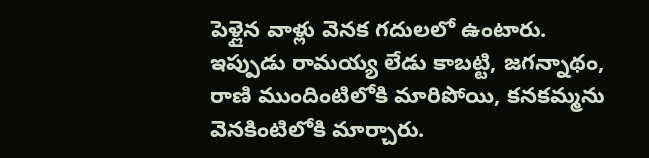పెళ్లైన వాళ్లు వెనక గదులలో ఉంటారు.
ఇప్పుడు రామయ్య లేడు కాబట్టి, జగన్నాథం, రాణి ముందింటిలోకి మారిపోయి, కనకమ్మను వెనకింటిలోకి మార్చారు.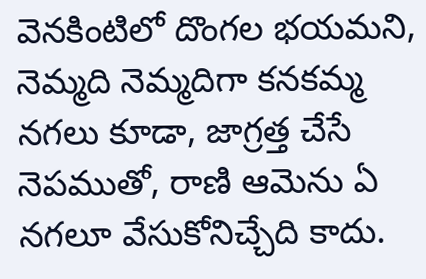వెనకింటిలో దొంగల భయమని, నెమ్మది నెమ్మదిగా కనకమ్మ నగలు కూడా, జాగ్రత్త చేసే నెపముతో, రాణి ఆమెను ఏ నగలూ వేసుకోనిచ్చేది కాదు.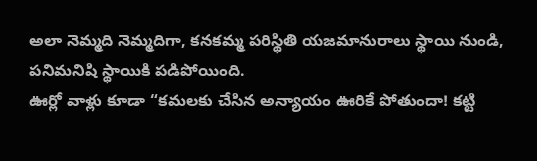అలా నెమ్మది నెమ్మదిగా, కనకమ్మ పరిస్థితి యజమానురాలు స్థాయి నుండి, పనిమనిషి స్థాయికి పడిపోయింది.
ఊర్లో వాళ్లు కూడా “కమలకు చేసిన అన్యాయం ఊరికే పోతుందా! కట్టి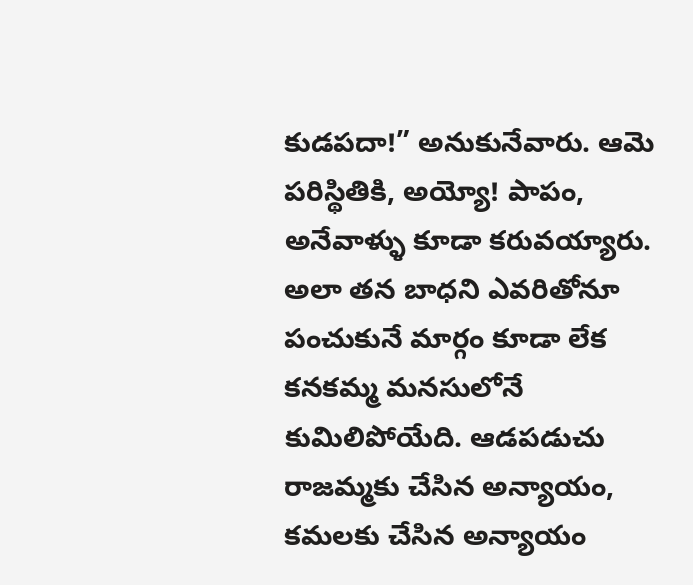కుడపదా!” అనుకునేవారు. ఆమె పరిస్థితికి, అయ్యో! పాపం, అనేవాళ్ళు కూడా కరువయ్యారు. అలా తన బాధని ఎవరితోనూ పంచుకునే మార్గం కూడా లేక కనకమ్మ మనసులోనే కుమిలిపోయేది. ఆడపడుచు రాజమ్మకు చేసిన అన్యాయం, కమలకు చేసిన అన్యాయం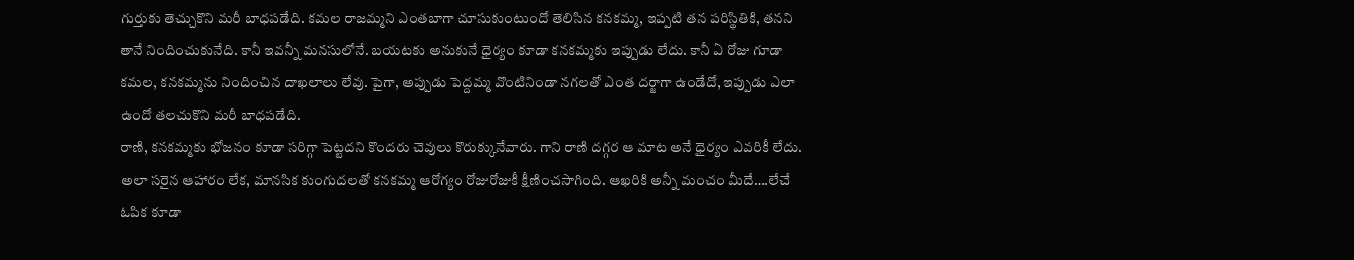గుర్తుకు తెచ్చుకొని మరీ బాధపడేది. కమల రాజమ్మని ఎంతబాగా చూసుకుంటుందో తెలిసిన కనకమ్మ, ఇప్పటి తన పరిస్థితికి, తనని తానే నిందించుకునేది. కానీ ఇవన్నీ మనసులోనే. బయటకు అనుకునే ధైర్యం కూడా కనకమ్మకు ఇప్పుడు లేదు. కానీ ఏ రోజు గూడా కమల, కనకమ్మను నిందించిన దాఖలాలు లేవు. పైగా, అప్పుడు పెద్దమ్మ వొంటినిండా నగలతో ఎంత దర్జాగా ఉండేదో, ఇప్పుడు ఎలా ఉందో తలచుకొని మరీ బాధపడేది.
రాణి, కనకమ్మకు భోజనం కూడా సరిగ్గా పెట్టదని కొందరు చెవులు కొరుక్కునేవారు. గాని రాణి దగ్గర ఆ మాట అనే ధైర్యం ఎవరికీ లేదు. అలా సరైన ఆహారం లేక, మానసిక కుంగుదలతో కనకమ్మ ఆరోగ్యం రోజురోజుకీ క్షీణించసాగింది. ఆఖరికి అన్నీ మంచం మీదే….లేచే ఓపిక కూడా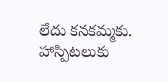లేదు కనకమ్మకు. హాస్పిటలుకు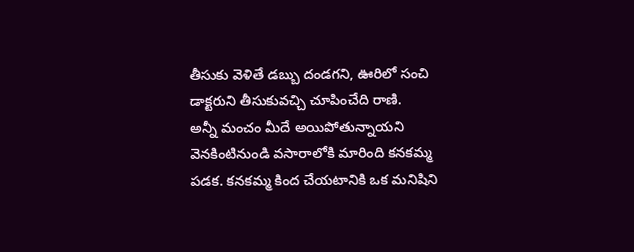తీసుకు వెళితే డబ్బు దండగని, ఊరిలో సంచి డాక్టరుని తీసుకువచ్చి చూపించేది రాణి.
అన్నీ మంచం మీదే అయిపోతున్నాయని వెనకింటినుండి వసారాలోకి మారింది కనకమ్మ పడక. కనకమ్మ కింద చేయటానికి ఒక మనిషిని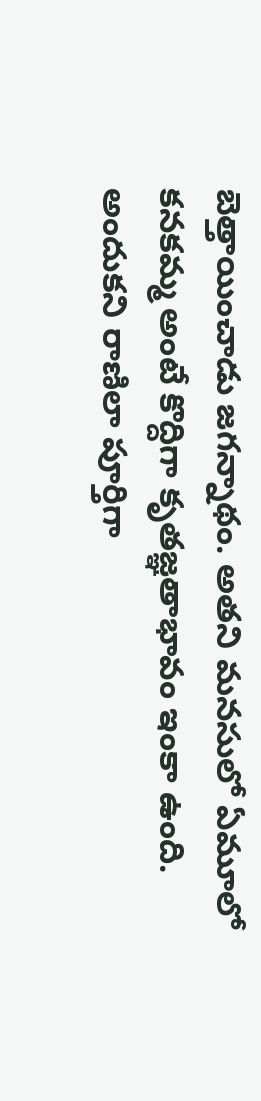బెత్తాయించాడు జగన్నాథం. అతని మనసులో ఏమూలో కనకమ్మ అంటే కొద్దిగా కృతజ్ఞతాభావం ఇంకా ఉంది. అందుకని రాణిలా పూర్తిగా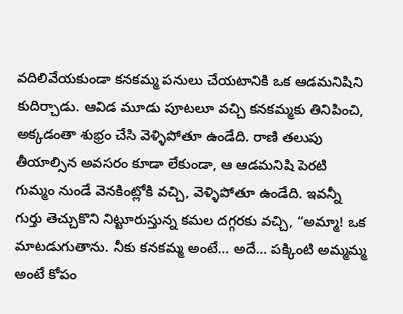వదిలివేయకుండా కనకమ్మ పనులు చేయటానికి ఒక ఆడమనిషిని కుదిర్చాడు. ఆవిడ మూడు పూటలూ వచ్చి కనకమ్మకు తినిపించి, అక్కడంతా శుభ్రం చేసి వెళ్ళిపోతూ ఉండేది. రాణి తలుపు తీయాల్సిన అవసరం కూడా లేకుండా, ఆ ఆడమనిషి పెరటి గుమ్మం నుండే వెనకింట్లోకి వచ్చి, వెళ్ళిపోతూ ఉండేది. ఇవన్నీ గుర్తు తెచ్చుకొని నిట్టూరుస్తున్న కమల దగ్గరకు వచ్చి, “అమ్మా! ఒక మాటడుగుతాను. నీకు కనకమ్మ అంటే… అదే… పక్కింటి అమ్మమ్మ అంటే కోపం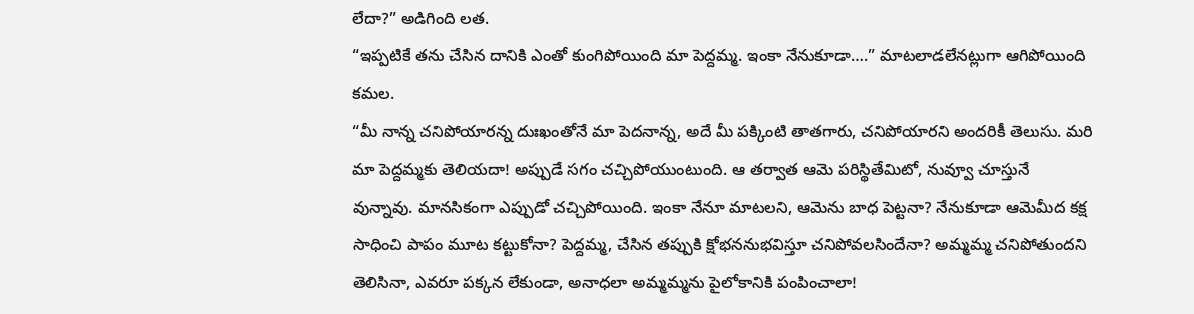లేదా?” అడిగింది లత.
“ఇప్పటికే తను చేసిన దానికి ఎంతో కుంగిపోయింది మా పెద్దమ్మ. ఇంకా నేనుకూడా….” మాటలాడలేనట్లుగా ఆగిపోయింది కమల.
“మీ నాన్న చనిపోయారన్న దుఃఖంతోనే మా పెదనాన్న, అదే మీ పక్కింటి తాతగారు, చనిపోయారని అందరికీ తెలుసు. మరి మా పెద్దమ్మకు తెలియదా! అప్పుడే సగం చచ్చిపోయుంటుంది. ఆ తర్వాత ఆమె పరిస్థితేమిటో, నువ్వూ చూస్తునే వున్నావు. మానసికంగా ఎప్పుడో చచ్చిపోయింది. ఇంకా నేనూ మాటలని, ఆమెను బాధ పెట్టనా? నేనుకూడా ఆమెమీద కక్ష సాధించి పాపం మూట కట్టుకోనా? పెద్దమ్మ, చేసిన తప్పుకి క్షోభననుభవిస్తూ చనిపోవలసిందేనా? అమ్మమ్మ చనిపోతుందని తెలిసినా, ఎవరూ పక్కన లేకుండా, అనాధలా అమ్మమ్మను పైలోకానికి పంపించాలా!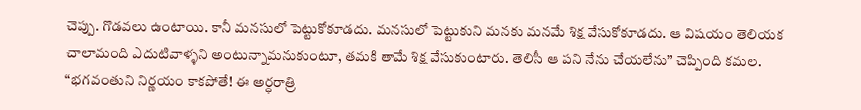చెప్పు. గొడవలు ఉంటాయి. కానీ మనసులో పెట్టుకోకూడదు. మనసులో పెట్టుకుని మనకు మనమే శిక్ష వేసుకోకూడదు. ఆ విషయం తెలియక చాలామంది ఎదుటివాళ్ళని అంటున్నామనుకుంటూ, తమకి తామే శిక్ష వేసుకుంటారు. తెలిసీ ఆ పని నేను చేయలేను” చెప్పింది కమల.
“భగవంతుని నిర్ణయం కాకపోతే! ఈ అర్ధరాత్రి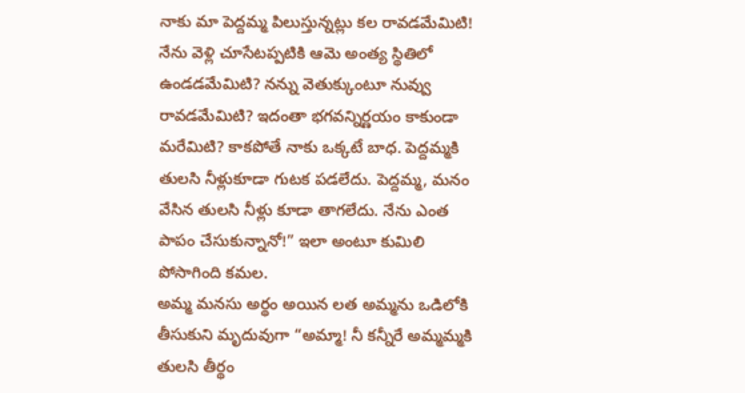నాకు మా పెద్దమ్మ పిలుస్తున్నట్లు కల రావడమేమిటి! నేను వెళ్లి చూసేటప్పటికి ఆమె అంత్య స్థితిలో ఉండడమేమిటి? నన్ను వెతుక్కుంటూ నువ్వు రావడమేమిటి? ఇదంతా భగవన్నిర్ణయం కాకుండా మరేమిటి? కాకపోతే నాకు ఒక్కటే బాధ. పెద్దమ్మకి తులసి నీళ్లుకూడా గుటక పడలేదు. పెద్దమ్మ, మనం వేసిన తులసి నీళ్లు కూడా తాగలేదు. నేను ఎంత పాపం చేసుకున్నానో!” ఇలా అంటూ కుమిలి పోసాగింది కమల.
అమ్మ మనసు అర్థం అయిన లత అమ్మను ఒడిలోకి తీసుకుని మృదువుగా “అమ్మా! నీ కన్నీరే అమ్మమ్మకి తులసి తీర్థం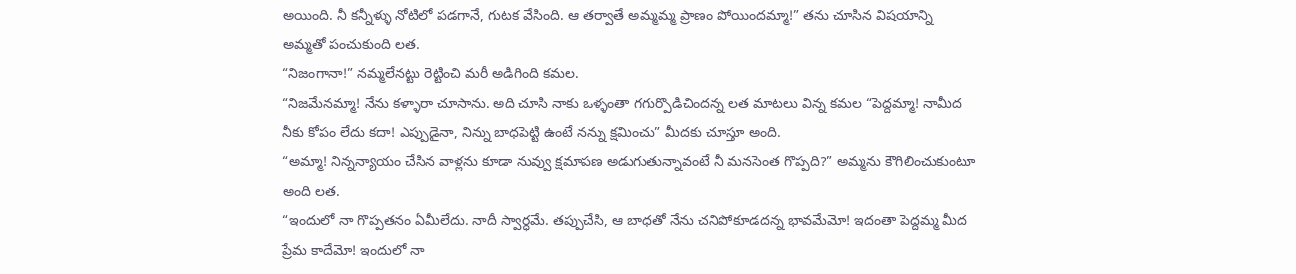అయింది. నీ కన్నీళ్ళు నోటిలో పడగానే, గుటక వేసింది. ఆ తర్వాతే అమ్మమ్మ ప్రాణం పోయిందమ్మా!” తను చూసిన విషయాన్ని అమ్మతో పంచుకుంది లత.
“నిజంగానా!” నమ్మలేనట్టు రెట్టించి మరీ అడిగింది కమల.
“నిజమేనమ్మా! నేను కళ్ళారా చూసాను. అది చూసి నాకు ఒళ్ళంతా గగుర్పొడిచిందన్న లత మాటలు విన్న కమల “పెద్దమ్మా! నామీద నీకు కోపం లేదు కదా! ఎప్పుడైనా, నిన్ను బాధపెట్టి ఉంటే నన్ను క్షమించు” మీదకు చూస్తూ అంది.
“అమ్మా! నిన్నన్యాయం చేసిన వాళ్లను కూడా నువ్వు క్షమాపణ అడుగుతున్నావంటే నీ మనసెంత గొప్పది?” అమ్మను కౌగిలించుకుంటూ అంది లత.
“ఇందులో నా గొప్పతనం ఏమీలేదు. నాదీ స్వార్ధమే. తప్పుచేసి, ఆ బాధతో నేను చనిపోకూడదన్న భావమేమో! ఇదంతా పెద్దమ్మ మీద ప్రేమ కాదేమో! ఇందులో నా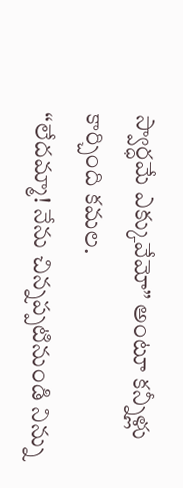స్వార్ధమే ఎక్కువేమో” అంటూ కన్నీళ్లు కార్చింది కమల.
“లేదమ్మా! నేను చిన్నప్పటినుండి నిన్ను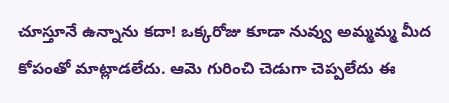చూస్తూనే ఉన్నాను కదా! ఒక్కరోజు కూడా నువ్వు అమ్మమ్మ మీద కోపంతో మాట్లాడలేదు. ఆమె గురించి చెడుగా చెప్పలేదు ఈ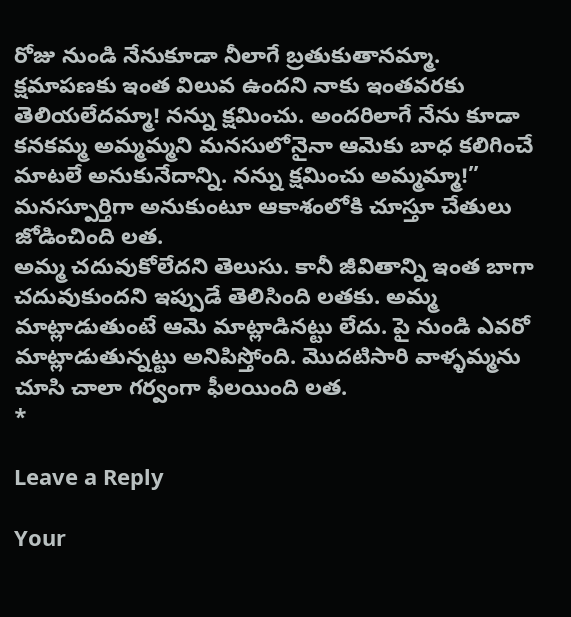రోజు నుండి నేనుకూడా నీలాగే బ్రతుకుతానమ్మా. క్షమాపణకు ఇంత విలువ ఉందని నాకు ఇంతవరకు తెలియలేదమ్మా! నన్ను క్షమించు. అందరిలాగే నేను కూడా కనకమ్మ అమ్మమ్మని మనసులోనైనా ఆమెకు బాధ కలిగించే మాటలే అనుకునేదాన్ని. నన్ను క్షమించు అమ్మమ్మా!” మనస్పూర్తిగా అనుకుంటూ ఆకాశంలోకి చూస్తూ చేతులు జోడించింది లత.
అమ్మ చదువుకోలేదని తెలుసు. కానీ జీవితాన్ని ఇంత బాగా చదువుకుందని ఇప్పుడే తెలిసింది లతకు. అమ్మ మాట్లాడుతుంటే ఆమె మాట్లాడినట్టు లేదు. పై నుండి ఎవరో మాట్లాడుతున్నట్టు అనిపిస్తోంది. మొదటిసారి వాళ్ళమ్మను చూసి చాలా గర్వంగా ఫీలయింది లత.
*

Leave a Reply

Your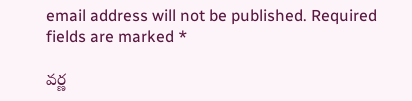email address will not be published. Required fields are marked *

వర్ణ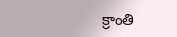క్రాంతి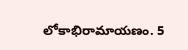లోకాభిరామాయణం. 5